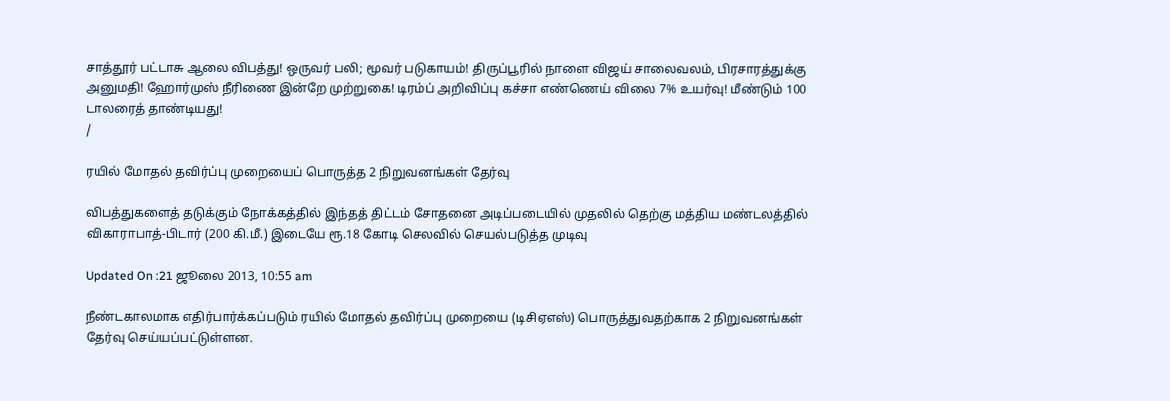சாத்தூர் பட்டாசு ஆலை விபத்து! ஒருவர் பலி; மூவர் படுகாயம்! திருப்பூரில் நாளை விஜய் சாலைவலம், பிரசாரத்துக்கு அனுமதி! ஹோர்முஸ் நீரிணை இன்றே முற்றுகை! டிரம்ப் அறிவிப்பு கச்சா எண்ணெய் விலை 7% உயர்வு! மீண்டும் 100 டாலரைத் தாண்டியது!
/

ரயில் மோதல் தவிர்ப்பு முறையைப் பொருத்த 2 நிறுவனங்கள் தேர்வு

விபத்துகளைத் தடுக்கும் நோக்கத்தில் இந்தத் திட்டம் சோதனை அடிப்படையில் முதலில் தெற்கு மத்திய மண்டலத்தில் விகாராபாத்-பிடார் (200 கி.மீ.) இடையே ரூ.18 கோடி செலவில் செயல்படுத்த முடிவு

Updated On :21 ஜூலை 2013, 10:55 am

நீண்டகாலமாக எதிர்பார்க்கப்படும் ரயில் மோதல் தவிர்ப்பு முறையை (டிசிஏஎஸ்) பொருத்துவதற்காக 2 நிறுவனங்கள் தேர்வு செய்யப்பட்டுள்ளன.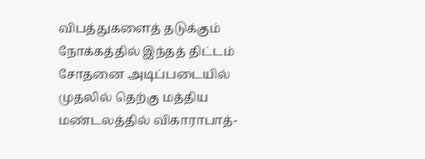விபத்துகளைத் தடுக்கும் நோக்கத்தில் இந்தத் திட்டம் சோதனை அடிப்படையில் முதலில் தெற்கு மத்திய மண்டலத்தில் விகாராபாத்-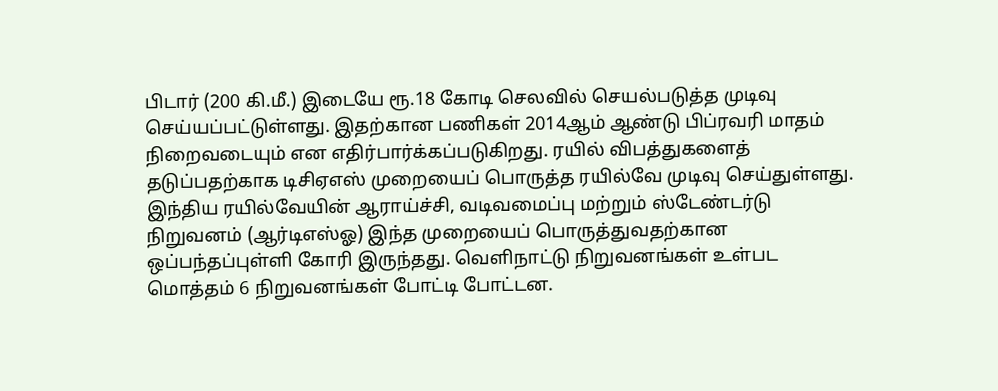பிடார் (200 கி.மீ.) இடையே ரூ.18 கோடி செலவில் செயல்படுத்த முடிவு செய்யப்பட்டுள்ளது. இதற்கான பணிகள் 2014ஆம் ஆண்டு பிப்ரவரி மாதம் நிறைவடையும் என எதிர்பார்க்கப்படுகிறது. ரயில் விபத்துகளைத் தடுப்பதற்காக டிசிஏஎஸ் முறையைப் பொருத்த ரயில்வே முடிவு செய்துள்ளது. இந்திய ரயில்வேயின் ஆராய்ச்சி, வடிவமைப்பு மற்றும் ஸ்டேண்டர்டு நிறுவனம் (ஆர்டிஎஸ்ஓ) இந்த முறையைப் பொருத்துவதற்கான ஒப்பந்தப்புள்ளி கோரி இருந்தது. வெளிநாட்டு நிறுவனங்கள் உள்பட மொத்தம் 6 நிறுவனங்கள் போட்டி போட்டன.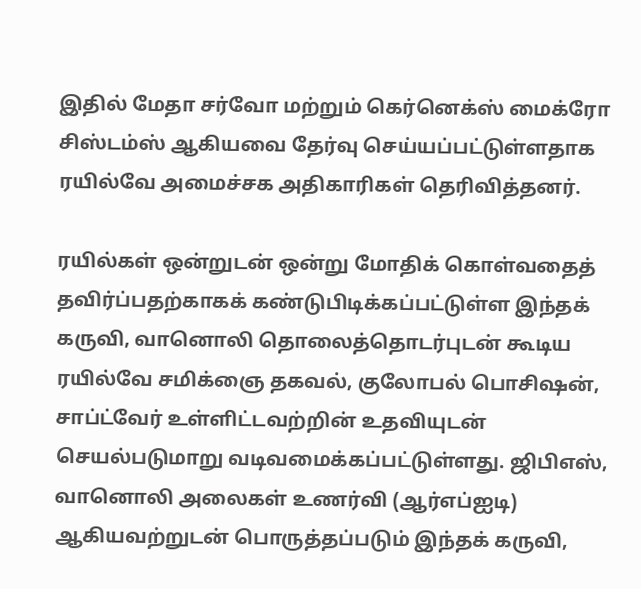இதில் மேதா சர்வோ மற்றும் கெர்னெக்ஸ் மைக்ரோ சிஸ்டம்ஸ் ஆகியவை தேர்வு செய்யப்பட்டுள்ளதாக ரயில்வே அமைச்சக அதிகாரிகள் தெரிவித்தனர்.

ரயில்கள் ஒன்றுடன் ஒன்று மோதிக் கொள்வதைத் தவிர்ப்பதற்காகக் கண்டுபிடிக்கப்பட்டுள்ள இந்தக் கருவி, வானொலி தொலைத்தொடர்புடன் கூடிய ரயில்வே சமிக்ஞை தகவல், குலோபல் பொசிஷன், சாப்ட்வேர் உள்ளிட்டவற்றின் உதவியுடன் செயல்படுமாறு வடிவமைக்கப்பட்டுள்ளது. ஜிபிஎஸ், வானொலி அலைகள் உணர்வி (ஆர்எப்ஐடி) ஆகியவற்றுடன் பொருத்தப்படும் இந்தக் கருவி,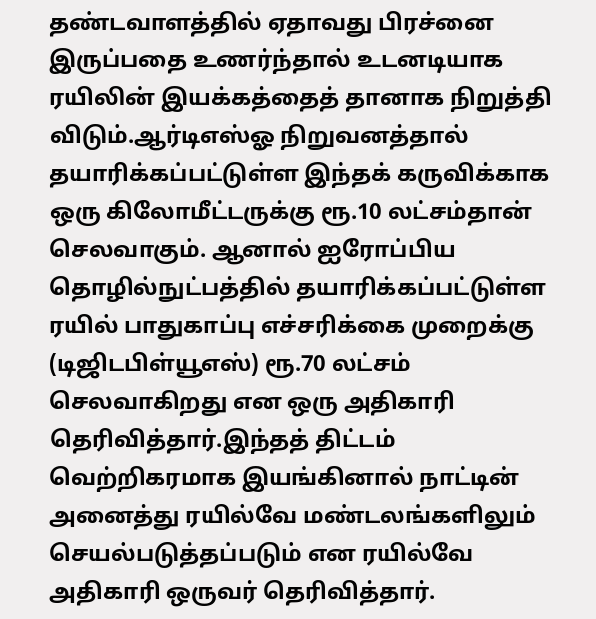தண்டவாளத்தில் ஏதாவது பிரச்னை இருப்பதை உணர்ந்தால் உடனடியாக ரயிலின் இயக்கத்தைத் தானாக நிறுத்தி விடும்.ஆர்டிஎஸ்ஓ நிறுவனத்தால் தயாரிக்கப்பட்டுள்ள இந்தக் கருவிக்காக ஒரு கிலோமீட்டருக்கு ரூ.10 லட்சம்தான் செலவாகும். ஆனால் ஐரோப்பிய தொழில்நுட்பத்தில் தயாரிக்கப்பட்டுள்ள ரயில் பாதுகாப்பு எச்சரிக்கை முறைக்கு (டிஜிடபிள்யூஎஸ்) ரூ.70 லட்சம் செலவாகிறது என ஒரு அதிகாரி தெரிவித்தார்.இந்தத் திட்டம் வெற்றிகரமாக இயங்கினால் நாட்டின் அனைத்து ரயில்வே மண்டலங்களிலும் செயல்படுத்தப்படும் என ரயில்வே அதிகாரி ஒருவர் தெரிவித்தார்.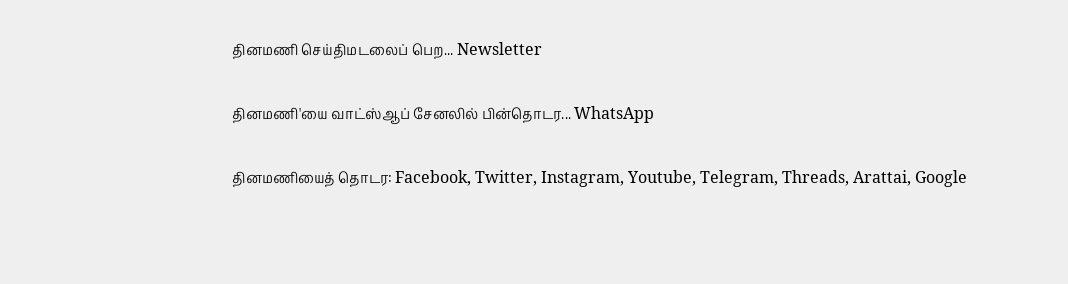தினமணி செய்திமடலைப் பெற... Newsletter

தினமணி'யை வாட்ஸ்ஆப் சேனலில் பின்தொடர... WhatsApp

தினமணியைத் தொடர: Facebook, Twitter, Instagram, Youtube, Telegram, Threads, Arattai, Google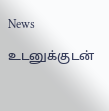News

உடனுக்குடன்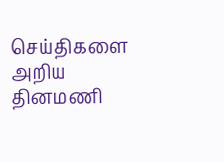செய்திகளை அறிய தினமணி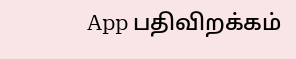App பதிவிறக்கம்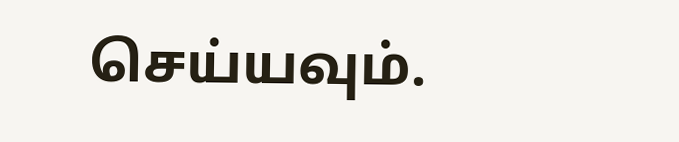செய்யவும்.